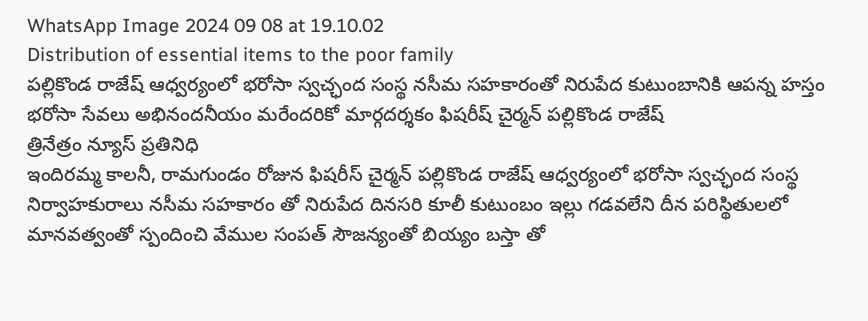WhatsApp Image 2024 09 08 at 19.10.02
Distribution of essential items to the poor family
పల్లికొండ రాజేష్ ఆధ్వర్యంలో భరోసా స్వచ్ఛంద సంస్థ నసీమ సహకారంతో నిరుపేద కుటుంబానికి ఆపన్న హస్తం
భరోసా సేవలు అభినందనీయం మరేందరికో మార్గదర్శకం ఫిషరీష్ చైర్మన్ పల్లికొండ రాజేష్
త్రినేత్రం న్యూస్ ప్రతినిధి
ఇందిరమ్మ కాలనీ, రామగుండం రోజున ఫిషరీస్ చైర్మన్ పల్లికొండ రాజేష్ ఆధ్వర్యంలో భరోసా స్వచ్ఛంద సంస్థ నిర్వాహకురాలు నసీమ సహకారం తో నిరుపేద దినసరి కూలీ కుటుంబం ఇల్లు గడవలేని దీన పరిస్థితులలో మానవత్వంతో స్పందించి వేముల సంపత్ సౌజన్యంతో బియ్యం బస్తా తో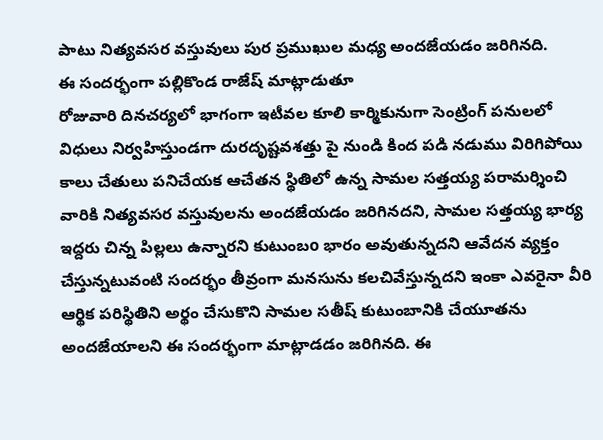పాటు నిత్యవసర వస్తువులు పుర ప్రముఖుల మధ్య అందజేయడం జరిగినది.
ఈ సందర్భంగా పల్లికొండ రాజేష్ మాట్లాడుతూ
రోజువారి దినచర్యలో భాగంగా ఇటీవల కూలి కార్మికునుగా సెంట్రింగ్ పనులలో విధులు నిర్వహిస్తుండగా దురదృష్టవశత్తు పై నుండి కింద పడి నడుము విరిగిపోయి కాలు చేతులు పనిచేయక ఆచేతన స్థితిలో ఉన్న సామల సత్తయ్య పరామర్శించి వారికి నిత్యవసర వస్తువులను అందజేయడం జరిగినదని, సామల సత్తయ్య భార్య ఇద్దరు చిన్న పిల్లలు ఉన్నారని కుటుంబo భారం అవుతున్నదని ఆవేదన వ్యక్తం చేస్తున్నటువంటి సందర్భం తీవ్రంగా మనసును కలచివేస్తున్నదని ఇంకా ఎవరైనా వీరి ఆర్థిక పరిస్థితిని అర్థం చేసుకొని సామల సతీష్ కుటుంబానికి చేయూతను అందజేయాలని ఈ సందర్భంగా మాట్లాడడం జరిగినది. ఈ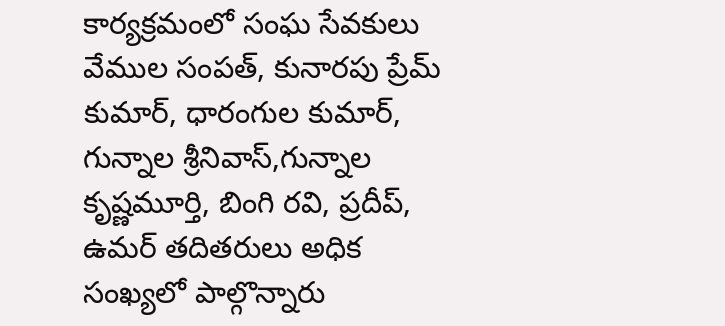కార్యక్రమంలో సంఘ సేవకులు వేముల సంపత్, కునారపు ప్రేమ్ కుమార్, ధారంగుల కుమార్, గున్నాల శ్రీనివాస్,గున్నాల కృష్ణమూర్తి, బింగి రవి, ప్రదీప్, ఉమర్ తదితరులు అధిక సంఖ్యలో పాల్గొన్నారు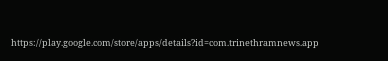https://play.google.com/store/apps/details?id=com.trinethramnews.app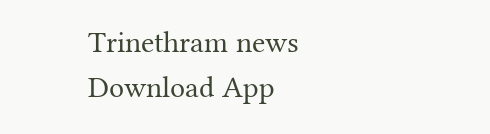Trinethram news
Download App